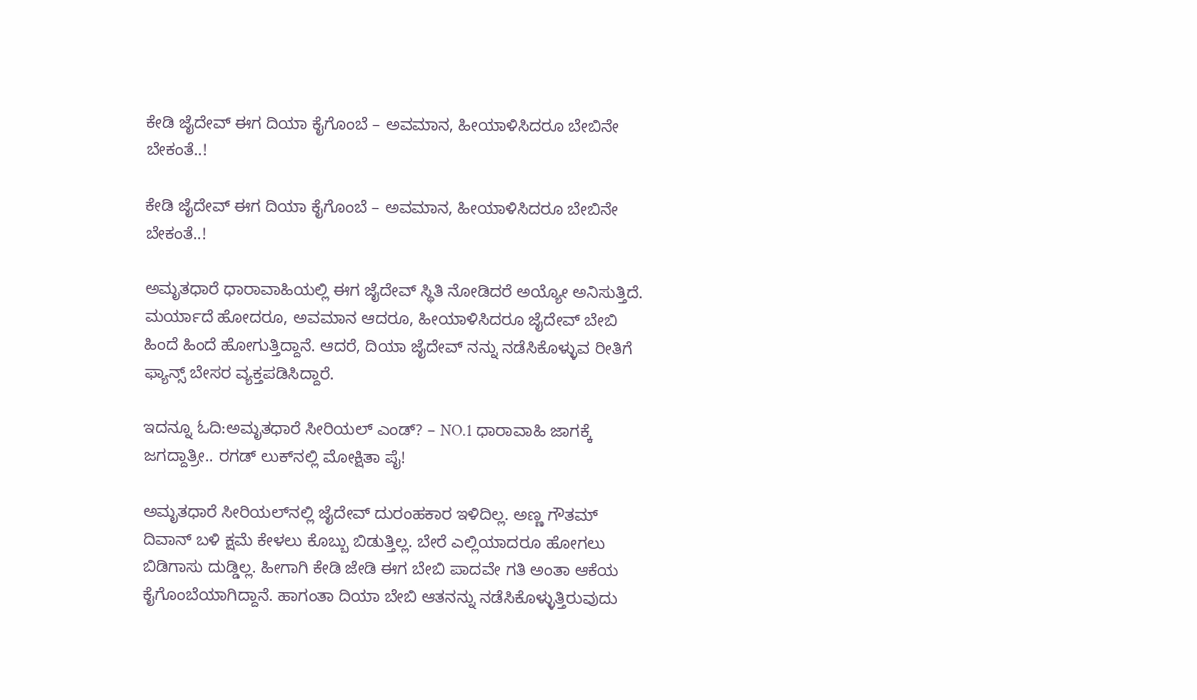ಕೇಡಿ ಜೈದೇವ್ ಈಗ ದಿಯಾ ಕೈಗೊಂಬೆ – ಅವಮಾನ, ಹೀಯಾಳಿಸಿದರೂ ಬೇಬಿನೇ ಬೇಕಂತೆ..!

ಕೇಡಿ ಜೈದೇವ್ ಈಗ ದಿಯಾ ಕೈಗೊಂಬೆ – ಅವಮಾನ, ಹೀಯಾಳಿಸಿದರೂ ಬೇಬಿನೇ ಬೇಕಂತೆ..!

ಅಮೃತಧಾರೆ ಧಾರಾವಾಹಿಯಲ್ಲಿ ಈಗ ಜೈದೇವ್ ಸ್ಥಿತಿ ನೋಡಿದರೆ ಅಯ್ಯೋ ಅನಿಸುತ್ತಿದೆ. ಮರ್ಯಾದೆ ಹೋದರೂ, ಅವಮಾನ ಆದರೂ, ಹೀಯಾಳಿಸಿದರೂ ಜೈದೇವ್‌ ಬೇಬಿ ಹಿಂದೆ ಹಿಂದೆ ಹೋಗುತ್ತಿದ್ದಾನೆ. ಆದರೆ, ದಿಯಾ ಜೈದೇವ್ ನನ್ನು ನಡೆಸಿಕೊಳ್ಳುವ ರೀತಿಗೆ ಫ್ಯಾನ್ಸ್ ಬೇಸರ ವ್ಯಕ್ತಪಡಿಸಿದ್ದಾರೆ.

ಇದನ್ನೂ ಓದಿ:ಅಮೃತಧಾರೆ ಸೀರಿಯಲ್‌ ಎಂಡ್? – NO.1 ಧಾರಾವಾಹಿ ಜಾಗಕ್ಕೆ ಜಗದ್ದಾತ್ರೀ.. ರಗಡ್‌ ಲುಕ್‌ನಲ್ಲಿ ಮೋಕ್ಷಿತಾ ಪೈ!

ಅಮೃತಧಾರೆ ಸೀರಿಯಲ್‌ನಲ್ಲಿ ಜೈದೇವ್ ದುರಂಹಕಾರ ಇಳಿದಿಲ್ಲ. ಅಣ್ಣ ಗೌತಮ್ ದಿವಾನ್ ಬಳಿ ಕ್ಷಮೆ ಕೇಳಲು ಕೊಬ್ಬು ಬಿಡುತ್ತಿಲ್ಲ. ಬೇರೆ ಎಲ್ಲಿಯಾದರೂ ಹೋಗಲು ಬಿಡಿಗಾಸು ದುಡ್ಡಿಲ್ಲ. ಹೀಗಾಗಿ ಕೇಡಿ ಜೇಡಿ ಈಗ ಬೇಬಿ ಪಾದವೇ ಗತಿ ಅಂತಾ ಆಕೆಯ ಕೈಗೊಂಬೆಯಾಗಿದ್ದಾನೆ. ಹಾಗಂತಾ ದಿಯಾ ಬೇಬಿ ಆತನನ್ನು ನಡೆಸಿಕೊಳ್ಳುತ್ತಿರುವುದು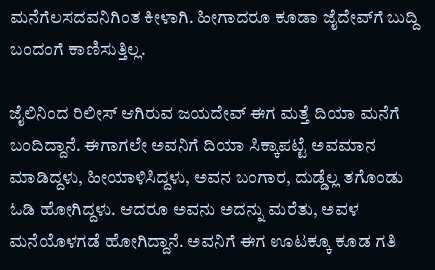ಮನೆಗೆಲಸದವನಿಗಿಂತ ಕೀಳಾಗಿ. ಹೀಗಾದರೂ ಕೂಡಾ ಜೈದೇವ್‌ಗೆ ಬುದ್ದಿ ಬಂದಂಗೆ ಕಾಣಿಸುತ್ತಿಲ್ಲ.

ಜೈಲಿನಿಂದ ರಿಲೀಸ್‌ ಆಗಿರುವ ಜಯದೇವ್‌ ಈಗ ಮತ್ತೆ ದಿಯಾ ಮನೆಗೆ ಬಂದಿದ್ದಾನೆ. ಈಗಾಗಲೇ ಅವನಿಗೆ ದಿಯಾ ಸಿಕ್ಕಾಪಟ್ಟೆ ಅವಮಾನ ಮಾಡಿದ್ದಳು, ಹೀಯಾಳಿಸಿದ್ದಳು, ಅವನ ಬಂಗಾರ, ದುಡ್ಡೆಲ್ಲ ತಗೊಂಡು ಓಡಿ ಹೋಗಿದ್ದಳು. ಆದರೂ ಅವನು ಅದನ್ನು ಮರೆತು, ಅವಳ ಮನೆಯೊಳಗಡೆ ಹೋಗಿದ್ದಾನೆ. ಅವನಿಗೆ ಈಗ ಊಟಕ್ಕೂ ಕೂಡ ಗತಿ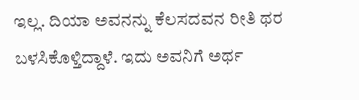ಇಲ್ಲ. ದಿಯಾ ಅವನನ್ನು ಕೆಲಸದವನ ರೀತಿ ಥರ ಬಳಸಿಕೊಳ್ತಿದ್ದಾಳೆ. ಇದು ಅವನಿಗೆ ಅರ್ಥ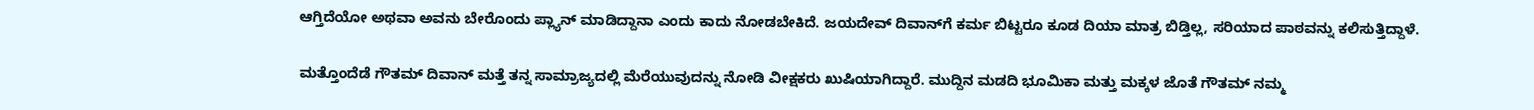ಆಗ್ತಿದೆಯೋ ಅಥವಾ ಅವನು ಬೇರೊಂದು ಪ್ಲ್ಯಾನ್‌ ಮಾಡಿದ್ದಾನಾ ಎಂದು ಕಾದು ನೋಡಬೇಕಿದೆ. ಜಯದೇವ್‌ ದಿವಾನ್‌ಗೆ ಕರ್ಮ ಬಿಟ್ಟರೂ ಕೂಡ ದಿಯಾ ಮಾತ್ರ ಬಿಡ್ತಿಲ್ಲ, ಸರಿಯಾದ ಪಾಠವನ್ನು ಕಲಿಸುತ್ತಿದ್ದಾಳೆ.

ಮತ್ತೊಂದೆಡೆ ಗೌತಮ್‌ ದಿವಾನ್‌ ಮತ್ತೆ ತನ್ನ ಸಾಮ್ರಾಜ್ಯದಲ್ಲಿ ಮೆರೆಯುವುದನ್ನು ನೋಡಿ ವೀಕ್ಷಕರು ಖುಷಿಯಾಗಿದ್ದಾರೆ. ಮುದ್ದಿನ ಮಡದಿ ಭೂಮಿಕಾ ಮತ್ತು ಮಕ್ಕಳ ಜೊತೆ ಗೌತಮ್ ನಮ್ಮ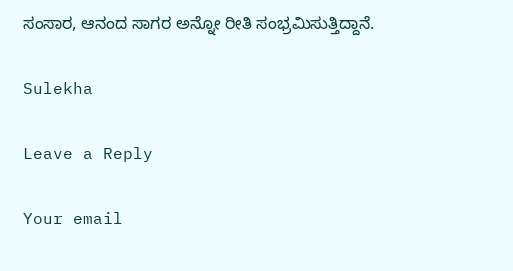ಸಂಸಾರ, ಆನಂದ ಸಾಗರ ಅನ್ನೋ ರೀತಿ ಸಂಭ್ರಮಿಸುತ್ತಿದ್ದಾನೆ.

Sulekha

Leave a Reply

Your email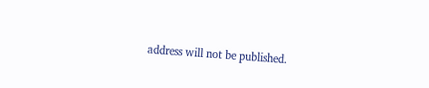address will not be published.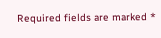Required fields are marked *